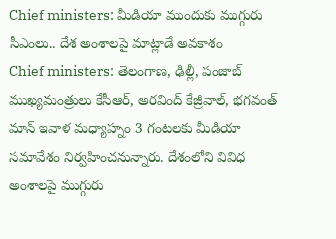Chief ministers: మీడియా ముందుకు ముగ్గురు సీఎంలు.. దేశ అంశాలపై మాట్లాడే అవకాశం
Chief ministers: తెలంగాణ, ఢిల్లీ, పంజాబ్ ముఖ్యమంత్రులు కేసీఆర్, అరవింద్ కేజ్రీవాల్, భగవంత్ మాన్ ఇవాళ మధ్యాహ్నం 3 గంటలకు మీడియా సమావేశం నిర్వహించనున్నారు. దేశంలోని వివిధ అంశాలపై ముగ్గురు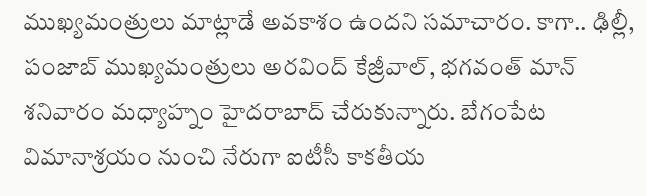ముఖ్యమంత్రులు మాట్లాడే అవకాశం ఉందని సమాచారం. కాగా.. ఢిల్లీ, పంజాబ్ ముఖ్యమంత్రులు అరవింద్ కేజ్రీవాల్, భగవంత్ మాన్ శనివారం మధ్యాహ్నం హైదరాబాద్ చేరుకున్నారు. బేగంపేట విమానాశ్రయం నుంచి నేరుగా ఐటీసీ కాకతీయ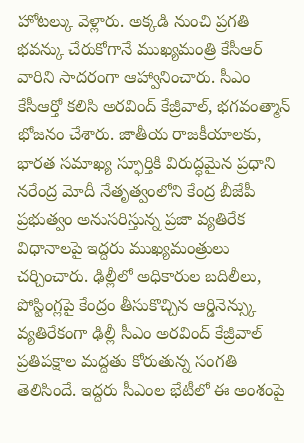హోటల్కు వెళ్లారు. అక్కడి నుంచి ప్రగతి భవన్కు చేరుకోగానే ముఖ్యమంత్రి కేసీఆర్ వారిని సాదరంగా ఆహ్వానించారు. సీఎం కేసీఆర్తో కలిసి అరవింద్ కేజ్రీవాల్, భగవంత్మాన్ భోజనం చేశారు. జాతీయ రాజకీయాలకు, భారత సమాఖ్య స్ఫూర్తికి విరుద్ధమైన ప్రధాని నరేంద్ర మోదీ నేతృత్వంలోని కేంద్ర బీజేపీ ప్రభుత్వం అనుసరిస్తున్న ప్రజా వ్యతిరేక విధానాలపై ఇద్దరు ముఖ్యమంత్రులు చర్చించారు. ఢిల్లీలో అధికారుల బదిలీలు, పోస్టింగ్లపై కేంద్రం తీసుకొచ్చిన ఆర్డినెన్స్కు వ్యతిరేకంగా ఢిల్లీ సీఎం అరవింద్ కేజ్రీవాల్ ప్రతిపక్షాల మద్దతు కోరుతున్న సంగతి తెలిసిందే. ఇద్దరు సీఎంల భేటీలో ఈ అంశంపై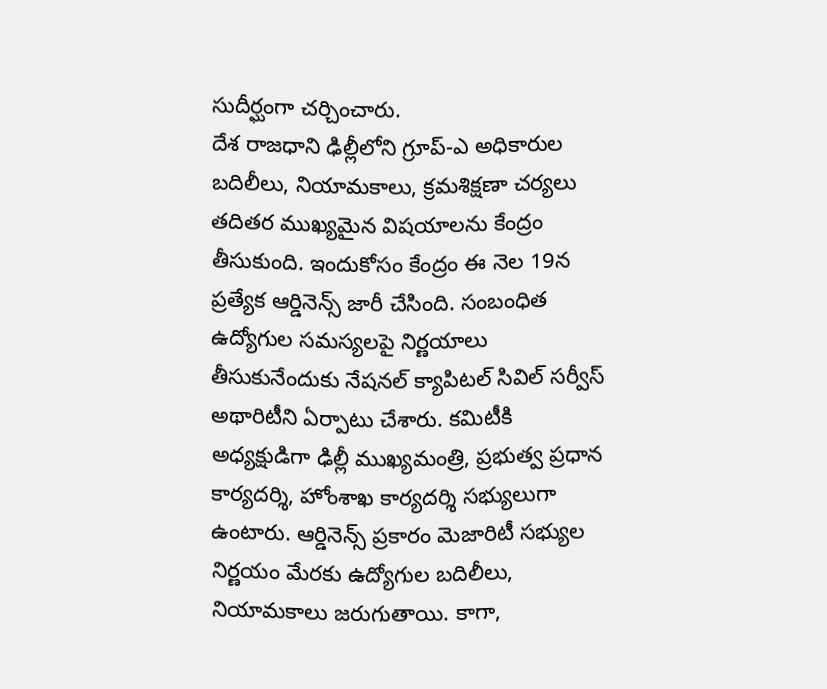సుదీర్ఘంగా చర్చించారు.
దేశ రాజధాని ఢిల్లీలోని గ్రూప్-ఎ అధికారుల బదిలీలు, నియామకాలు, క్రమశిక్షణా చర్యలు తదితర ముఖ్యమైన విషయాలను కేంద్రం తీసుకుంది. ఇందుకోసం కేంద్రం ఈ నెల 19న ప్రత్యేక ఆర్డినెన్స్ జారీ చేసింది. సంబంధిత ఉద్యోగుల సమస్యలపై నిర్ణయాలు తీసుకునేందుకు నేషనల్ క్యాపిటల్ సివిల్ సర్వీస్ అథారిటీని ఏర్పాటు చేశారు. కమిటీకి అధ్యక్షుడిగా ఢిల్లీ ముఖ్యమంత్రి, ప్రభుత్వ ప్రధాన కార్యదర్శి, హోంశాఖ కార్యదర్శి సభ్యులుగా ఉంటారు. ఆర్డినెన్స్ ప్రకారం మెజారిటీ సభ్యుల నిర్ణయం మేరకు ఉద్యోగుల బదిలీలు, నియామకాలు జరుగుతాయి. కాగా,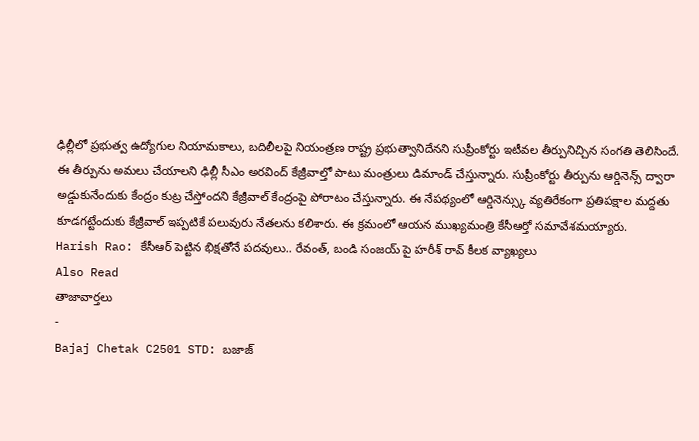ఢిల్లీలో ప్రభుత్వ ఉద్యోగుల నియామకాలు, బదిలీలపై నియంత్రణ రాష్ట్ర ప్రభుత్వానిదేనని సుప్రీంకోర్టు ఇటీవల తీర్పునిచ్చిన సంగతి తెలిసిందే. ఈ తీర్పును అమలు చేయాలని ఢిల్లీ సీఎం అరవింద్ కేజ్రీవాల్తో పాటు మంత్రులు డిమాండ్ చేస్తున్నారు. సుప్రీంకోర్టు తీర్పును ఆర్డినెన్స్ ద్వారా అడ్డుకునేందుకు కేంద్రం కుట్ర చేస్తోందని కేజ్రీవాల్ కేంద్రంపై పోరాటం చేస్తున్నారు. ఈ నేపథ్యంలో ఆర్డినెన్స్కు వ్యతిరేకంగా ప్రతిపక్షాల మద్దతు కూడగట్టేందుకు కేజ్రీవాల్ ఇప్పటికే పలువురు నేతలను కలిశారు. ఈ క్రమంలో ఆయన ముఖ్యమంత్రి కేసీఆర్తో సమావేశమయ్యారు.
Harish Rao: కేసీఆర్ పెట్టిన భిక్షతోనే పదవులు.. రేవంత్, బండి సంజయ్ పై హరీశ్ రావ్ కీలక వ్యాఖ్యలు
Also Read
తాజావార్తలు
-
Bajaj Chetak C2501 STD: బజాజ్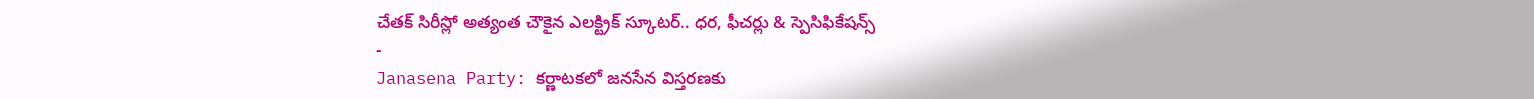చేతక్ సిరీస్లో అత్యంత చౌకైన ఎలక్ట్రిక్ స్కూటర్.. ధర, ఫీచర్లు & స్పెసిఫికేషన్స్
-
Janasena Party: కర్ణాటకలో జనసేన విస్తరణకు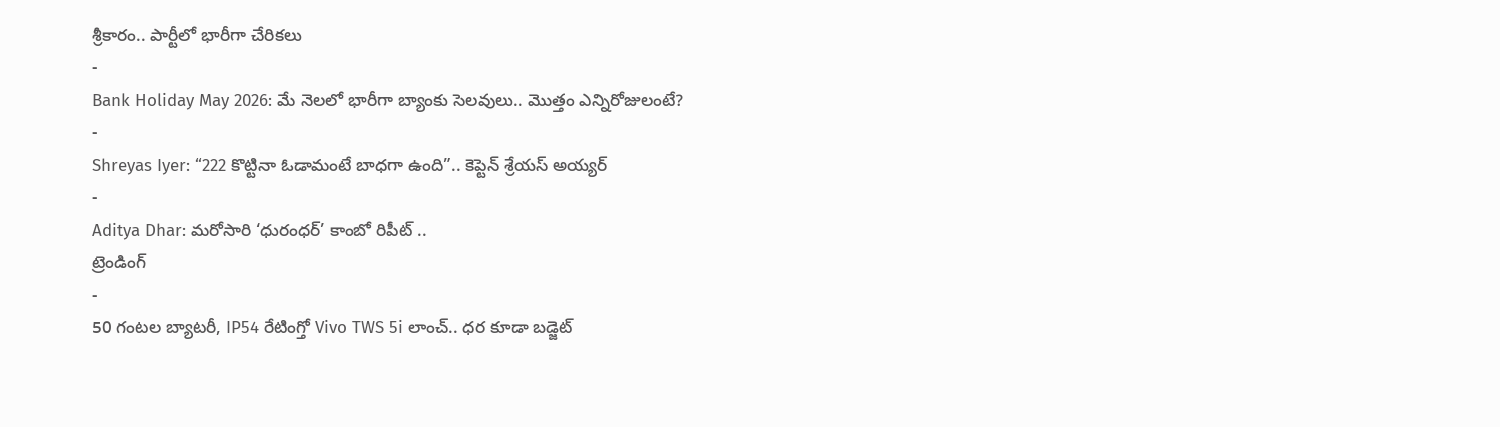శ్రీకారం.. పార్టీలో భారీగా చేరికలు
-
Bank Holiday May 2026: మే నెలలో భారీగా బ్యాంకు సెలవులు.. మొత్తం ఎన్నిరోజులంటే?
-
Shreyas Iyer: “222 కొట్టినా ఓడామంటే బాధగా ఉంది”.. కెప్టెన్ శ్రేయస్ అయ్యర్
-
Aditya Dhar: మరోసారి ‘ధురంధర్’ కాంబో రిపీట్ ..
ట్రెండింగ్
-
50 గంటల బ్యాటరీ, IP54 రేటింగ్తో Vivo TWS 5i లాంచ్.. ధర కూడా బడ్జెట్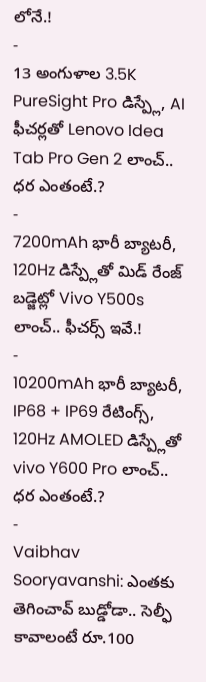లోనే.!
-
13 అంగుళాల 3.5K PureSight Pro డిస్ప్లే, AI ఫీచర్లతో Lenovo Idea Tab Pro Gen 2 లాంచ్.. ధర ఎంతంటే.?
-
7200mAh భారీ బ్యాటరీ, 120Hz డిస్ప్లేతో మిడ్ రేంజ్ బడ్జెట్లో Vivo Y500s లాంచ్.. ఫీచర్స్ ఇవే.!
-
10200mAh భారీ బ్యాటరీ, IP68 + IP69 రేటింగ్స్, 120Hz AMOLED డిస్ప్లేతో vivo Y600 Pro లాంచ్.. ధర ఎంతంటే.?
-
Vaibhav Sooryavanshi: ఎంతకు తెగించావ్ బుడ్డోడా.. సెల్ఫీ కావాలంటే రూ.100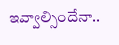ఇవ్వాల్సిందేనా..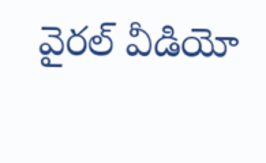వైరల్ వీడియో